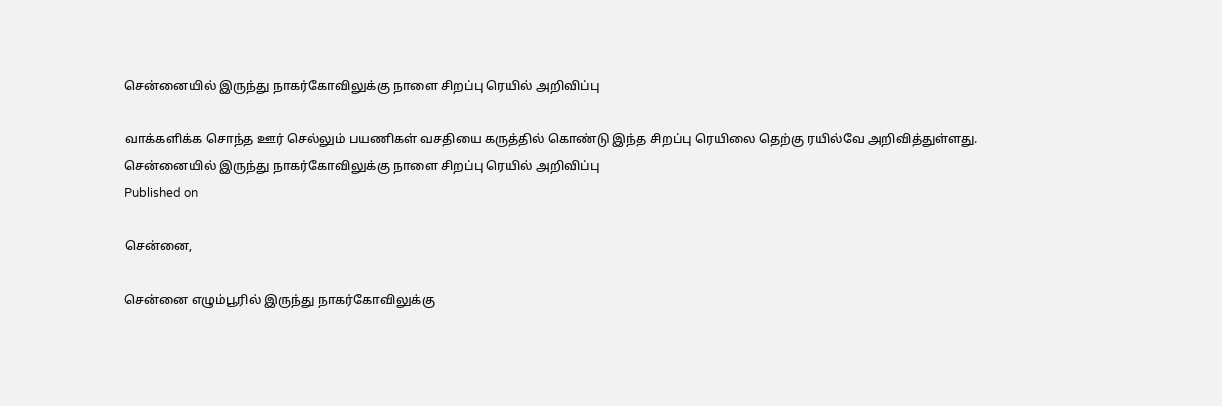சென்னையில் இருந்து நாகர்கோவிலுக்கு நாளை சிறப்பு ரெயில் அறிவிப்பு

வாக்களிக்க சொந்த ஊர் செல்லும் பயணிகள் வசதியை கருத்தில் கொண்டு இந்த சிறப்பு ரெயிலை தெற்கு ரயில்வே அறிவித்துள்ளது.
சென்னையில் இருந்து நாகர்கோவிலுக்கு நாளை சிறப்பு ரெயில் அறிவிப்பு
Published on

சென்னை,

சென்னை எழும்பூரில் இருந்து நாகர்கோவிலுக்கு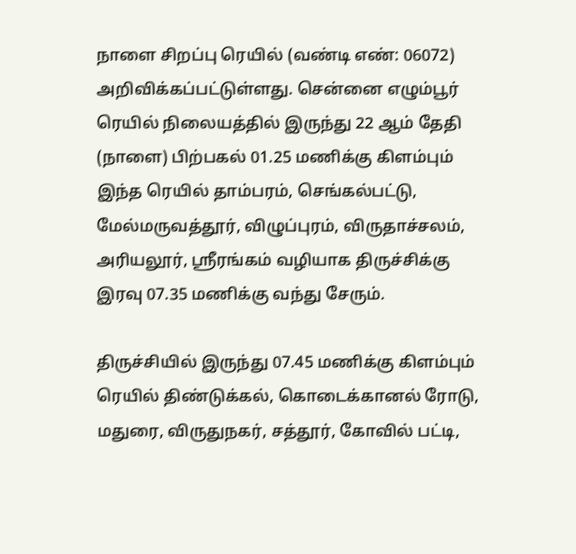நாளை சிறப்பு ரெயில் (வண்டி எண்: 06072) அறிவிக்கப்பட்டுள்ளது. சென்னை எழும்பூர் ரெயில் நிலையத்தில் இருந்து 22 ஆம் தேதி (நாளை) பிற்பகல் 01.25 மணிக்கு கிளம்பும் இந்த ரெயில் தாம்பரம், செங்கல்பட்டு, மேல்மருவத்தூர், விழுப்புரம், விருதாச்சலம், அரியலூர், ஸ்ரீரங்கம் வழியாக திருச்சிக்கு இரவு 07.35 மணிக்கு வந்து சேரும்.

திருச்சியில் இருந்து 07.45 மணிக்கு கிளம்பும் ரெயில் திண்டுக்கல், கொடைக்கானல் ரோடு, மதுரை, விருதுநகர், சத்தூர், கோவில் பட்டி,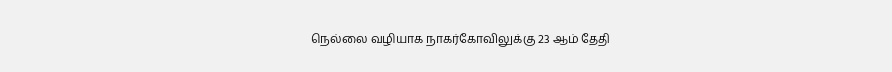நெல்லை வழியாக நாகர்கோவிலுக்கு 23 ஆம் தேதி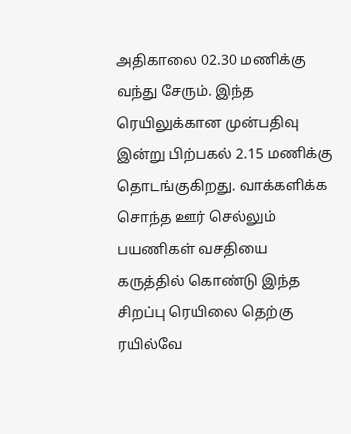அதிகாலை 02.30 மணிக்கு வந்து சேரும். இந்த ரெயிலுக்கான முன்பதிவு இன்று பிற்பகல் 2.15 மணிக்கு தொடங்குகிறது. வாக்களிக்க சொந்த ஊர் செல்லும் பயணிகள் வசதியை கருத்தில் கொண்டு இந்த சிறப்பு ரெயிலை தெற்கு ரயில்வே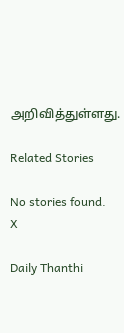அறிவித்துள்ளது.

Related Stories

No stories found.
X

Daily Thanthi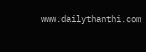www.dailythanthi.com